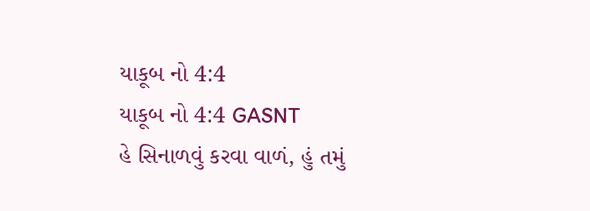યાકૂબ નો 4:4
યાકૂબ નો 4:4 GASNT
હે સિનાળવું કરવા વાળં, હું તમું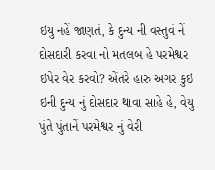ઇયુ નહેં જાણતં, કે દુન્ય ની વસ્તુવં નેં દોસદારી કરવા નો મતલબ હે પરમેશ્વર ઇપેર વેર કરવો? એંતરે હારુ અગર કુઇ ઇની દુન્ય નું દોસદાર થાવા સાહે હે, વેયુ પુંતે પુંતાનેં પરમેશ્વર નું વેરી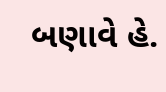બણાવે હે.